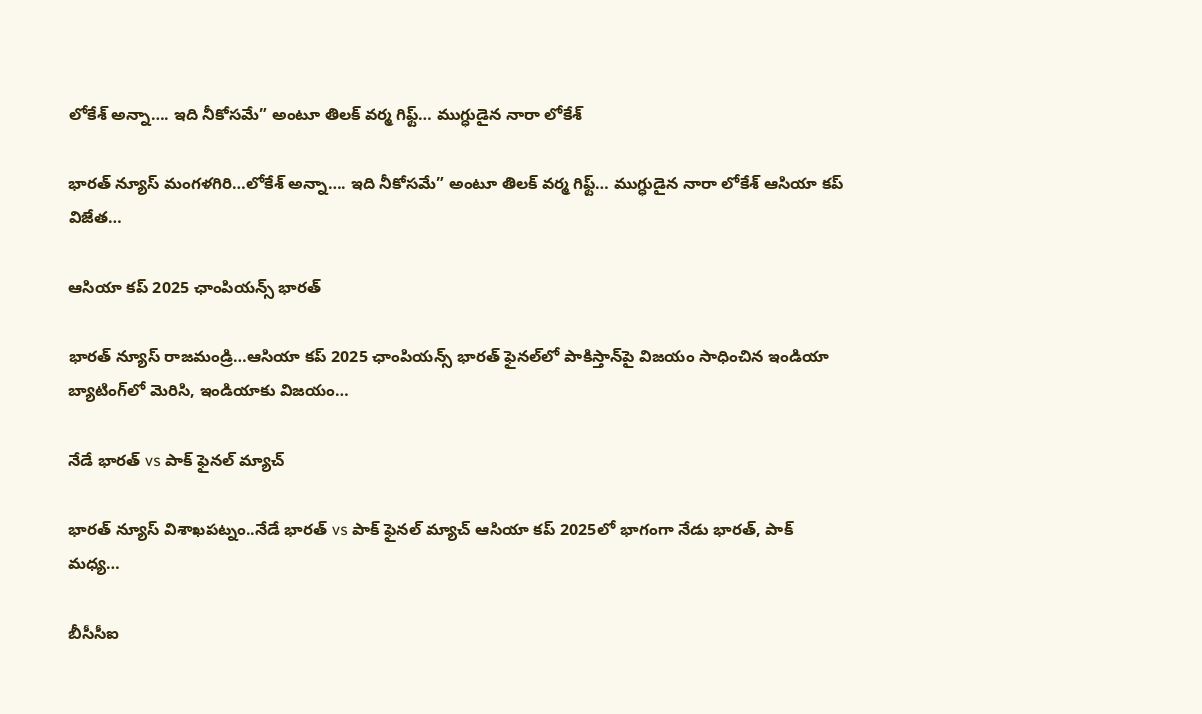లోకేశ్ అన్నా…. ఇది నీకోసమే” అంటూ తిలక్ వర్మ గిఫ్ట్… ముగ్ధుడైన నారా లోకేశ్

భారత్ న్యూస్ మంగళగిరి…లోకేశ్ అన్నా…. ఇది నీకోసమే” అంటూ తిలక్ వర్మ గిఫ్ట్… ముగ్ధుడైన నారా లోకేశ్ ఆసియా కప్ విజేత…

ఆసియా కప్ 2025 ఛాంపియన్స్ భారత్

భారత్ న్యూస్ రాజమండ్రి…ఆసియా కప్ 2025 ఛాంపియన్స్ భారత్ ఫైనల్‌లో పాకిస్తాన్‌పై విజయం సాధించిన ఇండియా బ్యాటింగ్‌లో మెరిసి, ఇండియాకు విజయం…

నేడే భారత్ vs పాక్ ఫైనల్ మ్యాచ్

భారత్ న్యూస్ విశాఖపట్నం..నేడే భారత్ vs పాక్ ఫైనల్ మ్యాచ్ ఆసియా కప్‌ 2025లో భాగంగా నేడు భారత్, పాక్ మధ్య…

బీసీసీఐ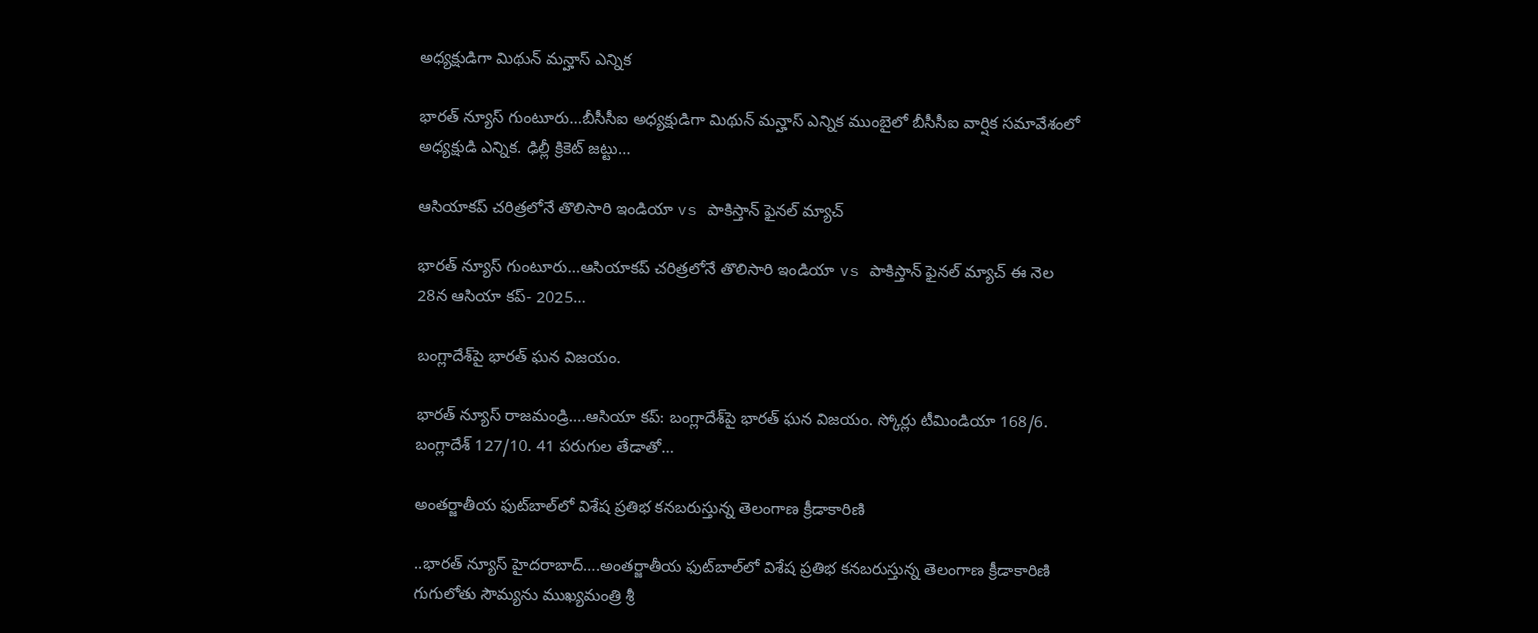అధ్యక్షుడిగా మిథున్ మన్హాస్ ఎన్నిక

భారత్ న్యూస్ గుంటూరు…బీసీసీఐ అధ్యక్షుడిగా మిథున్ మన్హాస్ ఎన్నిక ముంబైలో బీసీసీఐ వార్షిక సమావేశంలో అధ్యక్షుడి ఎన్నిక. ఢిల్లీ క్రికెట్ జట్టు…

ఆసియాకప్ చరిత్రలోనే తొలిసారి ఇండియా vs పాకిస్తాన్ ఫైనల్ మ్యాచ్

భారత్ న్యూస్ గుంటూరు…ఆసియాకప్ చరిత్రలోనే తొలిసారి ఇండియా vs పాకిస్తాన్ ఫైనల్ మ్యాచ్ ఈ నెల 28న ఆసియా కప్- 2025…

బంగ్లాదేశ్‌పై భారత్‌ ఘన విజయం.

భారత్ న్యూస్ రాజమండ్రి….ఆసియా కప్‌: బంగ్లాదేశ్‌పై భారత్‌ ఘన విజయం. స్కోర్లు టీమిండియా 168/6. బంగ్లాదేశ్‌ 127/10. 41 పరుగుల తేడాతో…

అంతర్జాతీయ ఫుట్‌బాల్‌లో విశేష ప్రతిభ కనబరుస్తున్న తెలంగాణ క్రీడాకారిణి

..భారత్ న్యూస్ హైదరాబాద్….అంతర్జాతీయ ఫుట్‌బాల్‌లో విశేష ప్రతిభ కనబరుస్తున్న తెలంగాణ క్రీడాకారిణి గుగులోతు సౌమ్యను ముఖ్యమంత్రి శ్రీ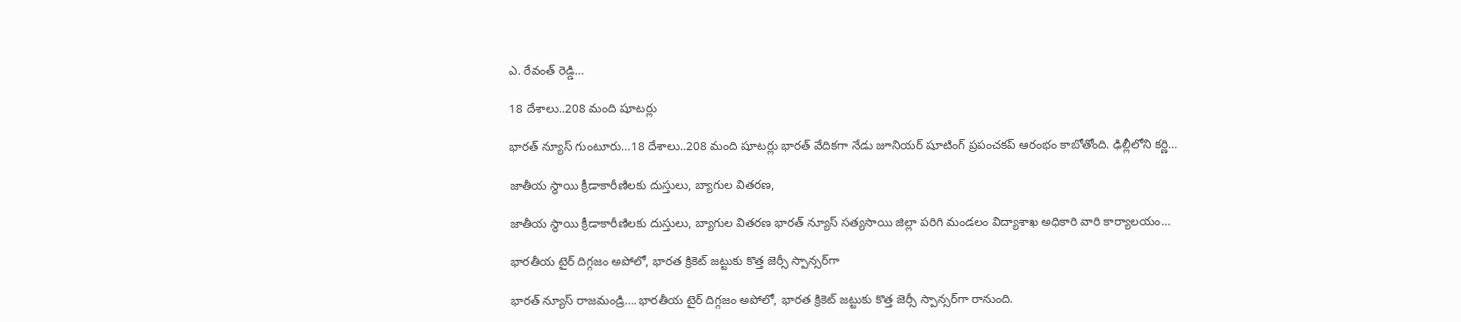ఎ. రేవంత్ రెడ్డి…

18 దేశాలు..208 మంది షూటర్లు

భారత్ న్యూస్ గుంటూరు…18 దేశాలు..208 మంది షూటర్లు భారత్ వేదికగా నేడు జూనియర్ షూటింగ్ ప్రపంచకప్ ఆరంభం కాబోతోంది. ఢిల్లీలోని కర్ణి…

జాతీయ స్థాయి క్రీడాకారీణిలకు దుస్తులు, బ్యాగుల వితరణ,

జాతీయ స్థాయి క్రీడాకారీణిలకు దుస్తులు, బ్యాగుల వితరణ భారత్ న్యూస్ సత్యసాయి జిల్లా పరిగి మండలం విద్యాశాఖ అధికారి వారి కార్యాలయం…

భారతీయ టైర్ దిగ్గజం అపోలో, భారత క్రికెట్ జట్టుకు కొత్త జెర్సీ స్పాన్సర్‌గా

భారత్ న్యూస్ రాజమండ్రి….భారతీయ టైర్ దిగ్గజం అపోలో, భారత క్రికెట్ జట్టుకు కొత్త జెర్సీ స్పాన్సర్‌గా రానుంది.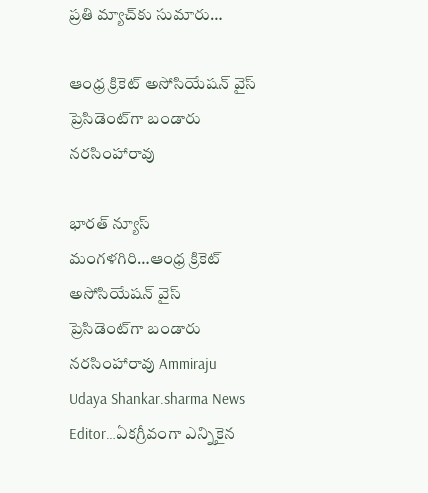ప్రతి మ్యాచ్‌కు సుమారు…

ఆంధ్ర క్రికెట్ అసోసియేష‌న్‌ వైస్ ప్రెసిడెంట్‌గా బండారు న‌ర‌సింహారావు

భారత్ న్యూస్ మంగళగిరి…ఆంధ్ర క్రికెట్ అసోసియేష‌న్‌ వైస్ ప్రెసిడెంట్‌గా బండారు న‌ర‌సింహారావు Ammiraju Udaya Shankar.sharma News Editor…ఏక‌గ్రీవంగా ఎన్నికైన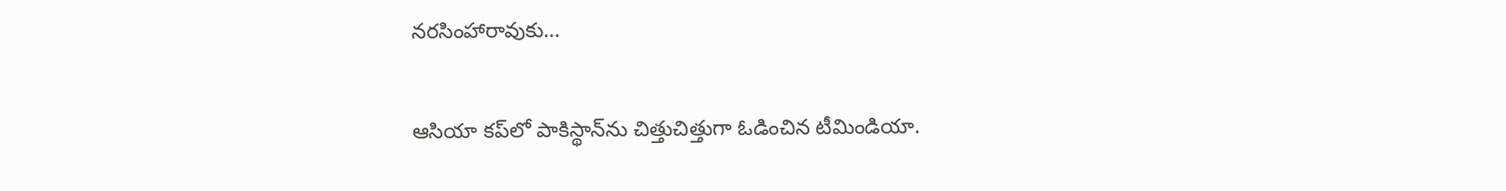న‌ర‌సింహారావుకు…

ఆసియా కప్‌లో పాకిస్థాన్‌ను చిత్తుచిత్తుగా ఓడించిన టీమిండియా.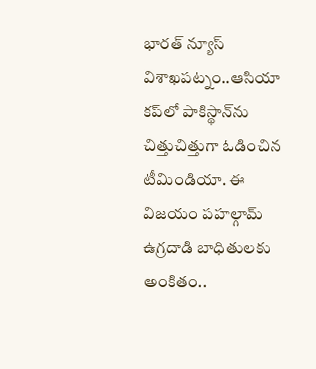భారత్ న్యూస్ విశాఖపట్నం..ఆసియా కప్‌లో పాకిస్థాన్‌ను చిత్తుచిత్తుగా ఓడించిన టీమిండియా. ఈ విజయం పహల్గామ్ ఉగ్రదాడి బాధితులకు అంకితం..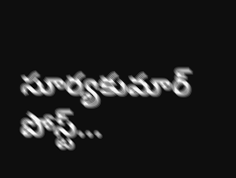సూర్యకుమార్ పోస్ట్…